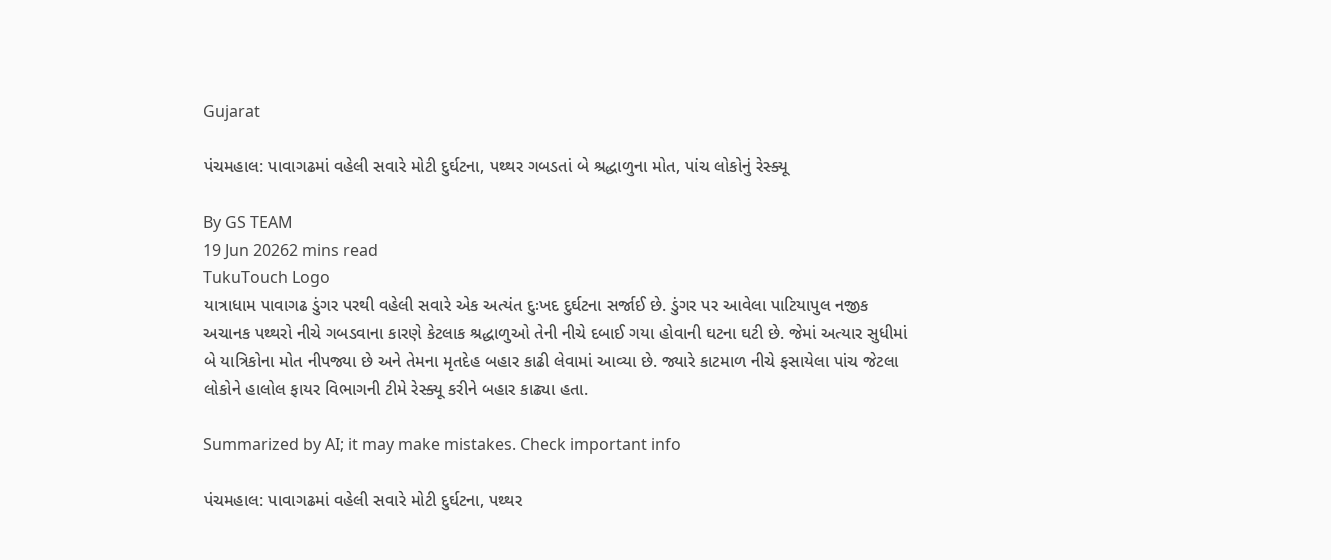Gujarat

પંચમહાલ: પાવાગઢમાં વહેલી સવારે મોટી દુર્ઘટના, પથ્થર ગબડતાં બે શ્રદ્ધાળુના મોત, પાંચ લોકોનું રેસ્ક્યૂ

By GS TEAM
19 Jun 20262 mins read
TukuTouch Logo
યાત્રાધામ પાવાગઢ ડુંગર પરથી વહેલી સવારે એક અત્યંત દુઃખદ દુર્ઘટના સર્જાઈ છે. ડુંગર પર આવેલા પાટિયાપુલ નજીક અચાનક પથ્થરો નીચે ગબડવાના કારણે કેટલાક શ્રદ્ધાળુઓ તેની નીચે દબાઈ ગયા હોવાની ઘટના ઘટી છે. જેમાં અત્યાર સુધીમાં બે યાત્રિકોના મોત નીપજ્યા છે અને તેમના મૃતદેહ બહાર કાઢી લેવામાં આવ્યા છે. જ્યારે કાટમાળ નીચે ફસાયેલા પાંચ જેટલા લોકોને હાલોલ ફાયર વિભાગની ટીમે રેસ્ક્યૂ કરીને બહાર કાઢ્યા હતા.

Summarized by AI; it may make mistakes. Check important info

પંચમહાલ: પાવાગઢમાં વહેલી સવારે મોટી દુર્ઘટના, પથ્થર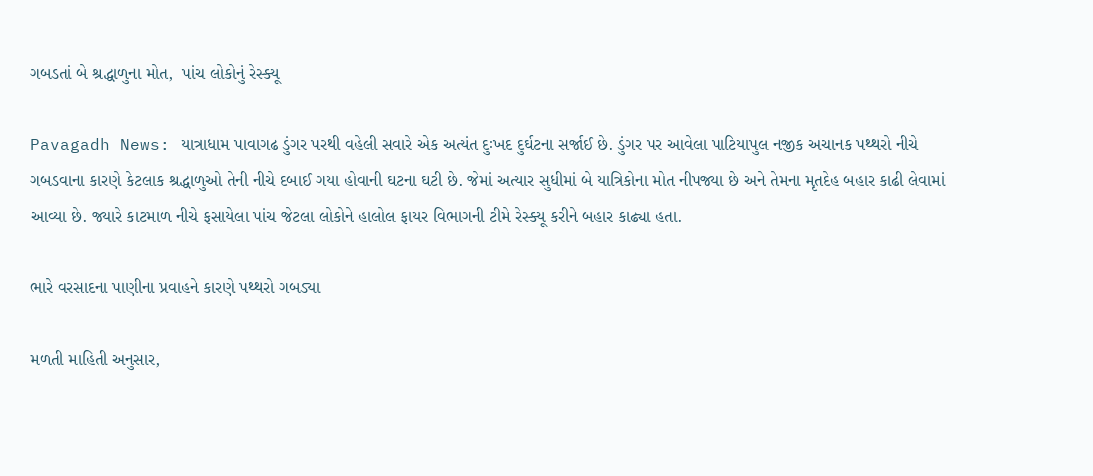ગબડતાં બે શ્રદ્ધાળુના મોત,  પાંચ લોકોનું રેસ્ક્યૂ

Pavagadh News: યાત્રાધામ પાવાગઢ ડુંગર પરથી વહેલી સવારે એક અત્યંત દુઃખદ દુર્ઘટના સર્જાઈ છે. ડુંગર પર આવેલા પાટિયાપુલ નજીક અચાનક પથ્થરો નીચે ગબડવાના કારણે કેટલાક શ્રદ્ધાળુઓ તેની નીચે દબાઈ ગયા હોવાની ઘટના ઘટી છે. જેમાં અત્યાર સુધીમાં બે યાત્રિકોના મોત નીપજ્યા છે અને તેમના મૃતદેહ બહાર કાઢી લેવામાં આવ્યા છે. જ્યારે કાટમાળ નીચે ફસાયેલા પાંચ જેટલા લોકોને હાલોલ ફાયર વિભાગની ટીમે રેસ્ક્યૂ કરીને બહાર કાઢ્યા હતા.

ભારે વરસાદના પાણીના પ્રવાહને કારણે પથ્થરો ગબડ્યા

મળતી માહિતી અનુસાર,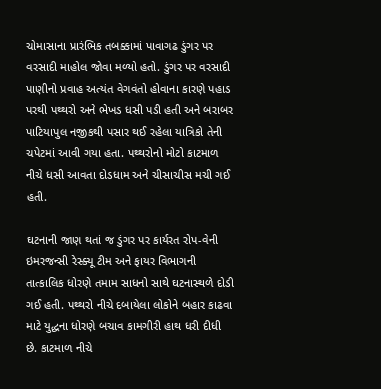ચોમાસાના પ્રારંભિક તબક્કામાં પાવાગઢ ડુંગર પર વરસાદી માહોલ જોવા મળ્યો હતો. ડુંગર પર વરસાદી પાણીનો પ્રવાહ અત્યંત વેગવંતો હોવાના કારણે પહાડ પરથી પથ્થરો અને ભેખડ ધસી પડી હતી અને બરાબર પાટિયાપુલ નજીકથી પસાર થઈ રહેલા યાત્રિકો તેની ચપેટમાં આવી ગયા હતા. પથ્થરોનો મોટો કાટમાળ નીચે ધસી આવતા દોડધામ અને ચીસાચીસ મચી ગઈ હતી.

ઘટનાની જાણ થતાં જ ડુંગર પર કાર્યરત રોપ-વેની ઇમરજન્સી રેસ્ક્યૂ ટીમ અને ફાયર વિભાગની તાત્કાલિક ધોરણે તમામ સાધનો સાથે ઘટનાસ્થળે દોડી ગઈ હતી. પથ્થરો નીચે દબાયેલા લોકોને બહાર કાઢવા માટે યુદ્ધના ધોરણે બચાવ કામગીરી હાથ ધરી દીધી છે. કાટમાળ નીચે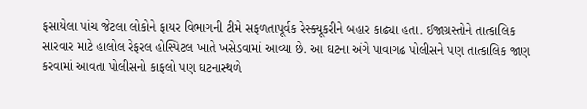ફસાયેલા પાંચ જેટલા લોકોને ફાયર વિભાગની ટીમે સફળતાપૂર્વક રેસ્ક્યૂકરીને બહાર કાઢ્યા હતા. ઈજાગ્રસ્તોને તાત્કાલિક સારવાર માટે હાલોલ રેફરલ હોસ્પિટલ ખાતે ખસેડવામાં આવ્યા છે. આ ઘટના અંગે પાવાગઢ પોલીસને પણ તાત્કાલિક જાણ કરવામાં આવતા પોલીસનો કાફલો પણ ઘટનાસ્થળે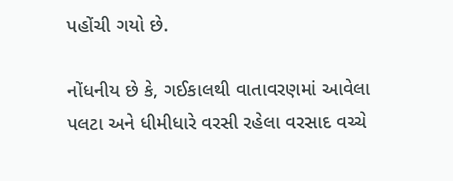પહોંચી ગયો છે.

નોંધનીય છે કે, ગઈકાલથી વાતાવરણમાં આવેલા પલટા અને ધીમીધારે વરસી રહેલા વરસાદ વચ્ચે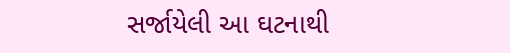સર્જાયેલી આ ઘટનાથી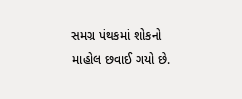સમગ્ર પંથકમાં શોકનો માહોલ છવાઈ ગયો છે.